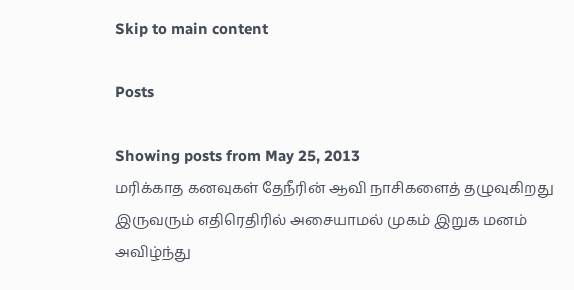Skip to main content

Posts

Showing posts from May 25, 2013
மரிக்காத கனவுகள் தேநீரின் ஆவி நாசிகளைத் தழுவுகிறது இருவரும் எதிரெதிரில் அசையாமல் முகம் இறுக மனம் அவிழ்ந்து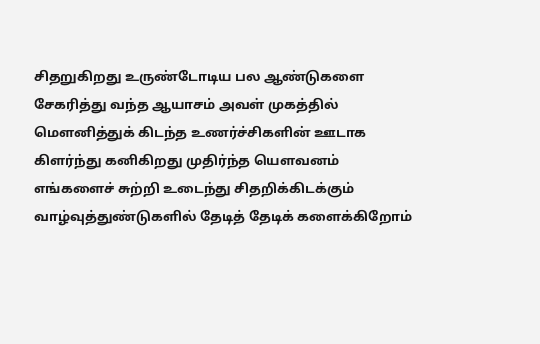சிதறுகிறது உருண்டோடிய பல ஆண்டுகளை சேகரித்து வந்த ஆயாசம் அவள் முகத்தில் மௌனித்துக் கிடந்த உணர்ச்சிகளின் ஊடாக கிளர்ந்து கனிகிறது முதிர்ந்த யௌவனம் எங்களைச் சுற்றி உடைந்து சிதறிக்கிடக்கும் வாழ்வுத்துண்டுகளில் தேடித் தேடிக் களைக்கிறோம்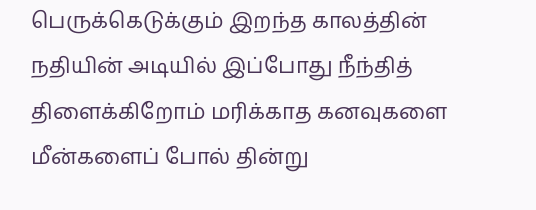பெருக்கெடுக்கும் இறந்த காலத்தின் நதியின் அடியில் இப்போது நீந்தித் திளைக்கிறோம் மரிக்காத கனவுகளை மீன்களைப் போல் தின்று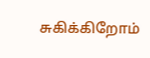சுகிக்கிறோம்